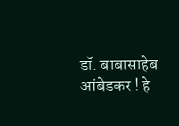डॉ. बाबासाहेब आंबेडकर ! हे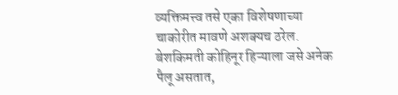व्यक्तिमत्त्व तसे एका विशेषणाच्या चाकोरीत मावणे अशक्यच ठरेल. बेशकिमती कोहिनूर हिऱ्याला जसे अनेक पैलू असतात,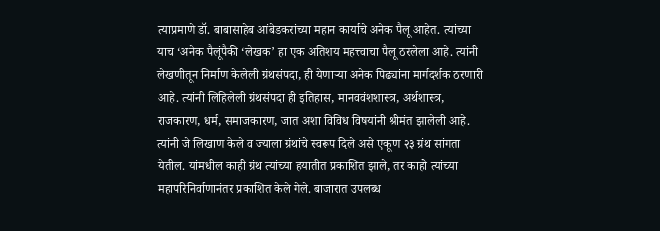त्याप्रमाणे डॉ. बाबासाहेब आंबेडकरांच्या महान कार्याचे अनेक पैलू आहेत. त्यांच्या याच ‘अनेक पैलूंपैकी ‘लेखक’ हा एक अतिशय महत्त्वाचा पैलू ठरलेला आहे. त्यांनी लेखणीतून निर्माण केलेली ग्रंथसंपदा, ही येणाऱ्या अनेक पिढ्यांना मार्गदर्शक ठरणारी आहे. त्यांनी लिहिलेली ग्रंथसंपदा ही इतिहास, मानववंशशास्त्र, अर्थशास्त्र, राजकारण, धर्म, समाजकारण, जात अशा विविध विषयांनी श्रीमंत झालेली आहे. त्यांनी जे लिखाण केले व ज्याला ग्रंथांचे स्वरूप दिले असे एकूण २३ ग्रंथ सांगता येतील. यांमधील काही ग्रंथ त्यांच्या हयातीत प्रकाशित झाले, तर काहो त्यांच्या महापरिनिर्वाणानंतर प्रकाशित केले गेले. बाजारात उपलब्ध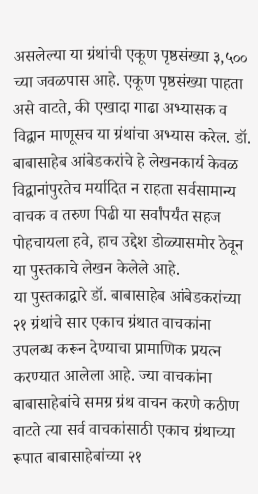असलेल्या या ग्रंथांची एकूण पृष्ठसंख्या ३,५०० च्या जवळपास आहे. एकूण पृष्ठसंख्या पाहता असे वाटते, की एखादा गाढा अभ्यासक व विद्वान माणूसच या ग्रंथांचा अभ्यास करेल. डॉ. बाबासाहेब आंबेडकरांचे हे लेखनकार्य केवळ विद्वानांपुरतेच मर्यादित न राहता सर्वसामान्य वाचक व तरुण पिढी या सर्वांपर्यंत सहज पोहचायला हवे, हाच उद्देश डोळ्यासमोर ठेवून या पुस्तकाचे लेखन केलेले आहे.
या पुस्तकाद्वारे डॉ. बाबासाहेब आंबेडकरांच्या २१ ग्रंथांचे सार एकाच ग्रंथात वाचकांना उपलब्ध करून देण्याचा प्रामाणिक प्रयत्न करण्यात आलेला आहे. ज्या वाचकांना बाबासाहेबांचे समग्र ग्रंथ वाचन करणे कठीण वाटते त्या सर्व वाचकांसाठी एकाच ग्रंथाच्या रूपात बाबासाहेबांच्या २१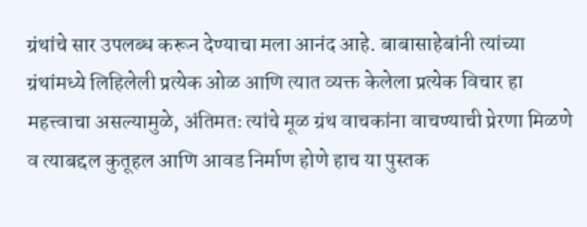ग्रंथांचे सार उपलब्ध करून देण्याचा मला आनंद आहे. बाबासाहेबांनी त्यांच्या ग्रंथांमध्ये लिहिलेली प्रत्येक ओळ आणि त्यात व्यक्त केलेला प्रत्येक विचार हा महत्त्वाचा असल्यामुळे, अंतिमतः त्यांचे मूळ ग्रंथ वाचकांना वाचण्याची प्रेरणा मिळणे व त्याबद्दल कुतूहल आणि आवड निर्माण होणे हाच या पुस्तक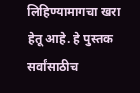लिहिण्यामागचा खरा हेतू आहे. हे पुस्तक सर्वांसाठीच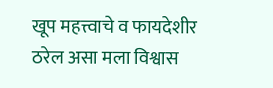खूप महत्त्वाचे व फायदेशीर ठरेल असा मला विश्वास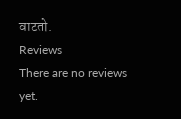वाटतो.
Reviews
There are no reviews yet.